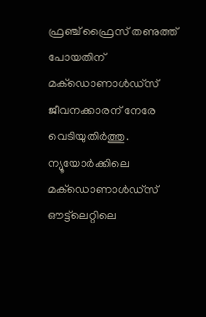ഫ്രഞ്ച് ഫ്രൈസ് തണുത്ത് പോയതിന് മക്‌ഡൊണാള്‍ഡ്‌സ് ജീവനക്കാരന് നേരേ വെടിയുതിര്‍ത്തു. ന്യൂയോര്‍ക്കിലെ മക്‌ഡൊണാള്‍ഡ്‌സ് ഔട്ട്‌ലെറ്റിലെ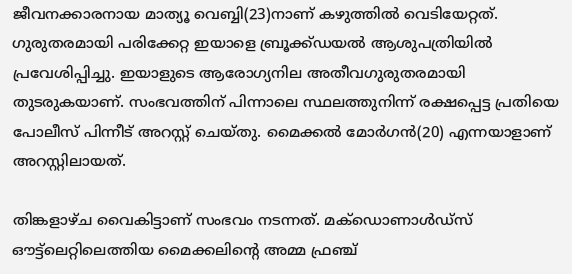ജീവനക്കാരനായ മാത്യൂ വെബ്ബി(23)നാണ് കഴുത്തില്‍ വെടിയേറ്റത്. ഗുരുതരമായി പരിക്കേറ്റ ഇയാളെ ബ്രൂക്ക്ഡയല്‍ ആശുപത്രിയില്‍ പ്രവേശിപ്പിച്ചു. ഇയാളുടെ ആരോഗ്യനില അതീവഗുരുതരമായി തുടരുകയാണ്. സംഭവത്തിന് പിന്നാലെ സ്ഥലത്തുനിന്ന് രക്ഷപ്പെട്ട പ്രതിയെ പോലീസ് പിന്നീട് അറസ്റ്റ് ചെയ്തു. മൈക്കല്‍ മോര്‍ഗന്‍(20) എന്നയാളാണ് അറസ്റ്റിലായത്.

തിങ്കളാഴ്ച വൈകിട്ടാണ് സംഭവം നടന്നത്. മക്‌ഡൊണാള്‍ഡ്‌സ് ഔട്ട്‌ലെറ്റിലെത്തിയ മൈക്കലിന്റെ അമ്മ ഫ്രഞ്ച്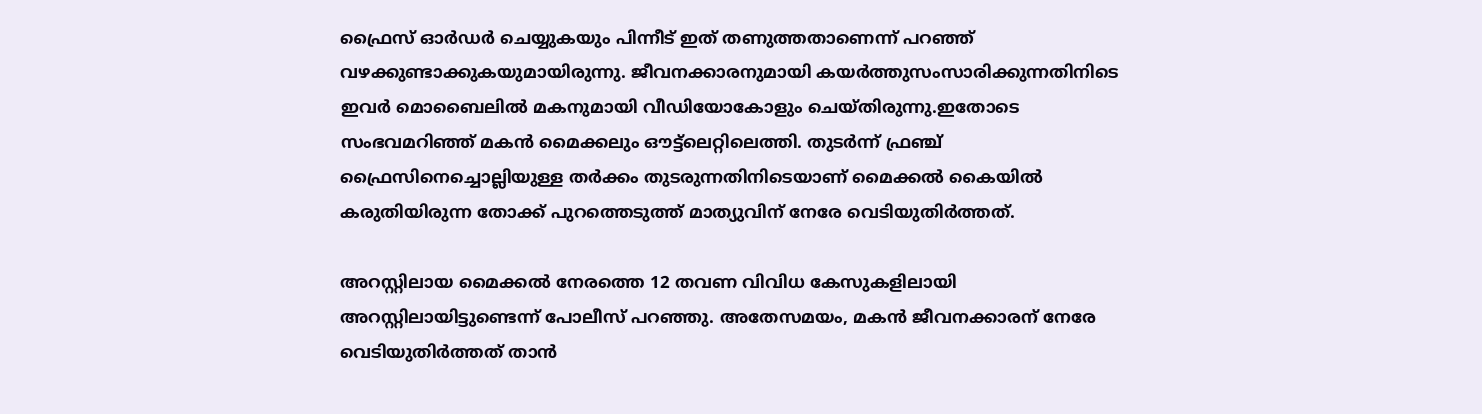ഫ്രൈസ് ഓര്‍ഡര്‍ ചെയ്യുകയും പിന്നീട് ഇത് തണുത്തതാണെന്ന് പറഞ്ഞ് വഴക്കുണ്ടാക്കുകയുമായിരുന്നു. ജീവനക്കാരനുമായി കയര്‍ത്തുസംസാരിക്കുന്നതിനിടെ ഇവര്‍ മൊബൈലില്‍ മകനുമായി വീഡിയോകോളും ചെയ്തിരുന്നു.ഇതോടെ സംഭവമറിഞ്ഞ് മകന്‍ മൈക്കലും ഔട്ട്‌ലെറ്റിലെത്തി. തുടര്‍ന്ന് ഫ്രഞ്ച് ഫ്രൈസിനെച്ചൊല്ലിയുള്ള തര്‍ക്കം തുടരുന്നതിനിടെയാണ് മൈക്കല്‍ കൈയില്‍ കരുതിയിരുന്ന തോക്ക് പുറത്തെടുത്ത് മാത്യുവിന് നേരേ വെടിയുതിര്‍ത്തത്.

അറസ്റ്റിലായ മൈക്കല്‍ നേരത്തെ 12 തവണ വിവിധ കേസുകളിലായി അറസ്റ്റിലായിട്ടുണ്ടെന്ന് പോലീസ് പറഞ്ഞു. അതേസമയം, മകന്‍ ജീവനക്കാരന് നേരേ വെടിയുതിര്‍ത്തത് താന്‍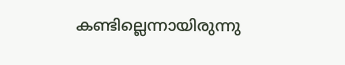കണ്ടില്ലെന്നായിരുന്നു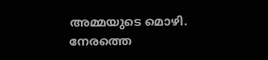അമ്മയുടെ മൊഴി. നേരത്തെ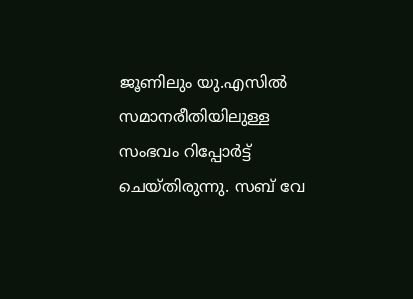ജൂണിലും യു.എസില്‍ സമാനരീതിയിലുള്ള സംഭവം റിപ്പോര്‍ട്ട് ചെയ്തിരുന്നു. സബ് വേ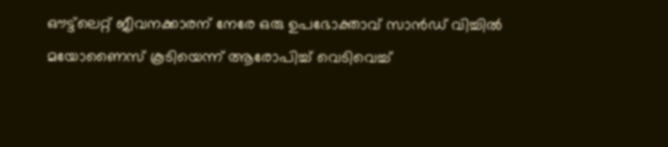ഔട്ട്‌ലെറ്റ് ജീവനക്കാരന് നേരേ ഒരു ഉപഭോക്താവ് സാന്‍ഡ് വിച്ചില്‍ മയോണൈസ് കൂടിയെന്ന് ആരോപിച്ച് വെടിവെച്ച്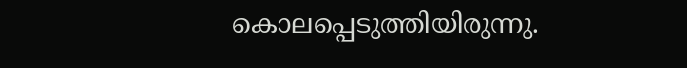കൊലപ്പെടുത്തിയിരുന്നു.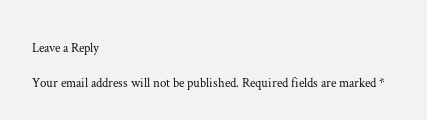Leave a Reply

Your email address will not be published. Required fields are marked *